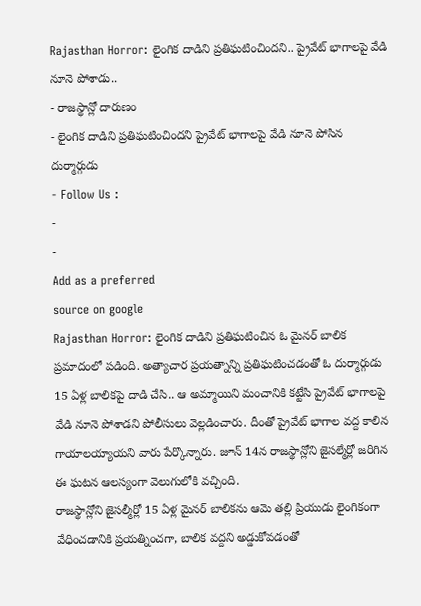Rajasthan Horror: లైంగిక దాడిని ప్రతిఘటించిందని.. ప్రైవేట్ భాగాలపై వేడి నూనె పోశాడు..
- రాజస్థాన్లో దారుణం
- లైంగిక దాడిని ప్రతిఘటించిందని ప్రైవేట్ భాగాలపై వేడి నూనె పోసిన దుర్మార్గుడు
- Follow Us :
-
-
Add as a preferred
source on google
Rajasthan Horror: లైంగిక దాడిని ప్రతిఘటించిన ఓ మైనర్ బాలిక ప్రమాదంలో పడింది. అత్యాచార ప్రయత్నాన్ని ప్రతిఘటించడంతో ఓ దుర్మార్గుడు 15 ఏళ్ల బాలికపై దాడి చేసి.. ఆ అమ్మాయిని మంచానికి కట్టేసి ప్రైవేట్ భాగాలపై వేడి నూనె పోశాడని పోలీసులు వెల్లడించారు. దీంతో ప్రైవేట్ భాగాల వద్ద కాలిన గాయాలయ్యాయని వారు పేర్కొన్నారు. జూన్ 14న రాజస్థాన్లోని జైసల్మేర్లో జరిగిన ఈ ఘటన ఆలస్యంగా వెలుగులోకి వచ్చింది.
రాజస్థాన్లోని జైసల్మీర్లో 15 ఏళ్ల మైనర్ బాలికను ఆమె తల్లి ప్రియుడు లైంగికంగా వేధించడానికి ప్రయత్నించగా, బాలిక వద్దని అడ్డుకోవడంతో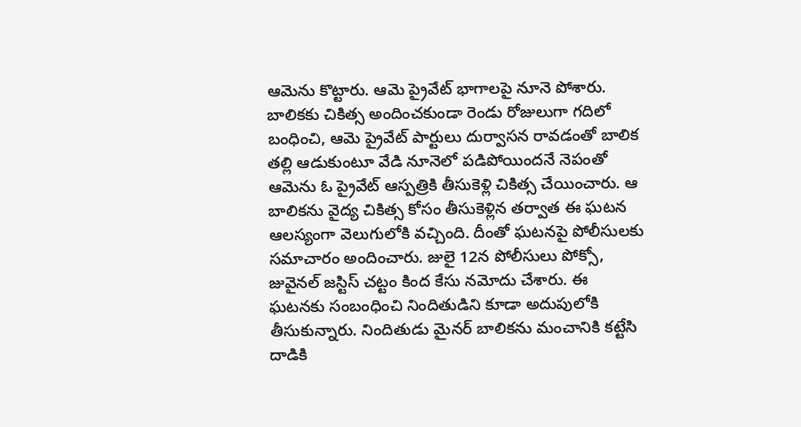ఆమెను కొట్టారు. ఆమె ప్రైవేట్ భాగాలపై నూనె పోశారు. బాలికకు చికిత్స అందించకుండా రెండు రోజులుగా గదిలో బంధించి, ఆమె ప్రైవేట్ పార్టులు దుర్వాసన రావడంతో బాలిక తల్లి ఆడుకుంటూ వేడి నూనెలో పడిపోయిందనే నెపంతో ఆమెను ఓ ప్రైవేట్ ఆస్పత్రికి తీసుకెళ్లి చికిత్స చేయించారు. ఆ బాలికను వైద్య చికిత్స కోసం తీసుకెళ్లిన తర్వాత ఈ ఘటన ఆలస్యంగా వెలుగులోకి వచ్చింది. దీంతో ఘటనపై పోలీసులకు సమాచారం అందించారు. జులై 12న పోలీసులు పోక్సో, జువైనల్ జస్టిస్ చట్టం కింద కేసు నమోదు చేశారు. ఈ ఘటనకు సంబంధించి నిందితుడిని కూడా అదుపులోకి తీసుకున్నారు. నిందితుడు మైనర్ బాలికను మంచానికి కట్టేసి దాడికి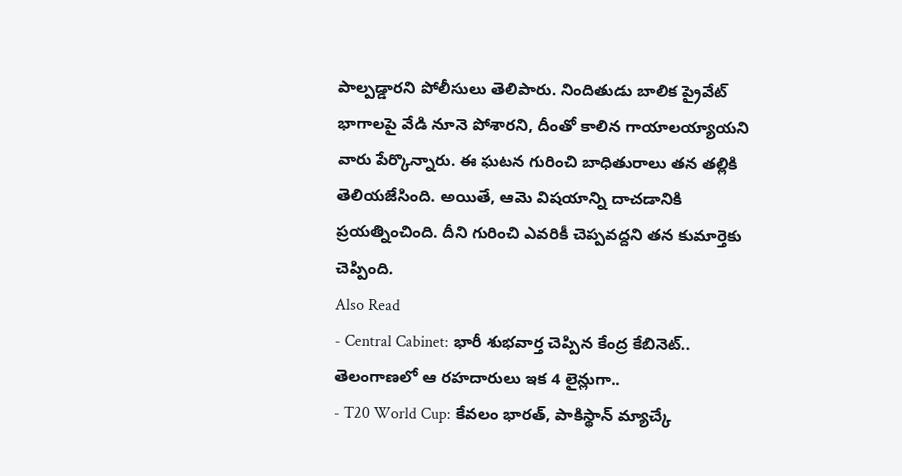పాల్పడ్డారని పోలీసులు తెలిపారు. నిందితుడు బాలిక ప్రైవేట్ భాగాలపై వేడి నూనె పోశారని, దీంతో కాలిన గాయాలయ్యాయని వారు పేర్కొన్నారు. ఈ ఘటన గురించి బాధితురాలు తన తల్లికి తెలియజేసింది. అయితే, ఆమె విషయాన్ని దాచడానికి ప్రయత్నించింది. దీని గురించి ఎవరికీ చెప్పవద్దని తన కుమార్తెకు చెప్పింది.
Also Read
- Central Cabinet: భారీ శుభవార్త చెప్పిన కేంద్ర కేబినెట్.. తెలంగాణలో ఆ రహదారులు ఇక 4 లైన్లుగా..
- T20 World Cup: కేవలం భారత్, పాకిస్థాన్ మ్యాచ్కే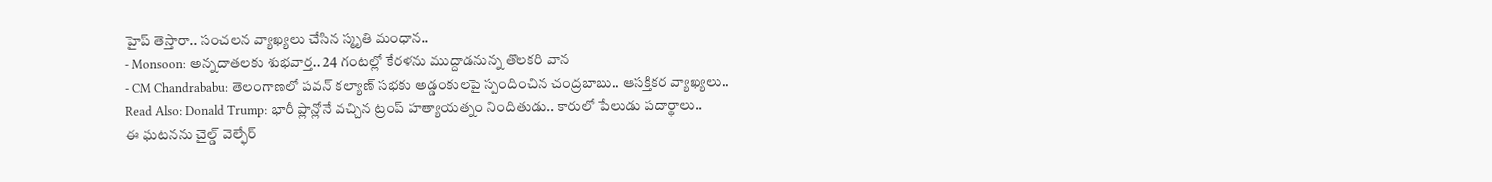హైప్ తెస్తారా.. సంచలన వ్యాఖ్యలు చేసిన స్మృతి మంధాన..
- Monsoon: అన్నదాతలకు శుభవార్త.. 24 గంటల్లో కేరళను ముద్దాడనున్న తొలకరి వాన
- CM Chandrababu: తెలంగాణలో పవన్ కల్యాణ్ సభకు అడ్డంకులపై స్పందించిన చంద్రబాబు.. ఆసక్తికర వ్యాఖ్యలు..
Read Also: Donald Trump: భారీ ప్లాన్లోనే వచ్చిన ట్రంప్ హత్యాయత్నం నిందితుడు.. కారులో పేలుడు పదార్థాలు..
ఈ ఘటనను చైల్డ్ వెల్ఫేర్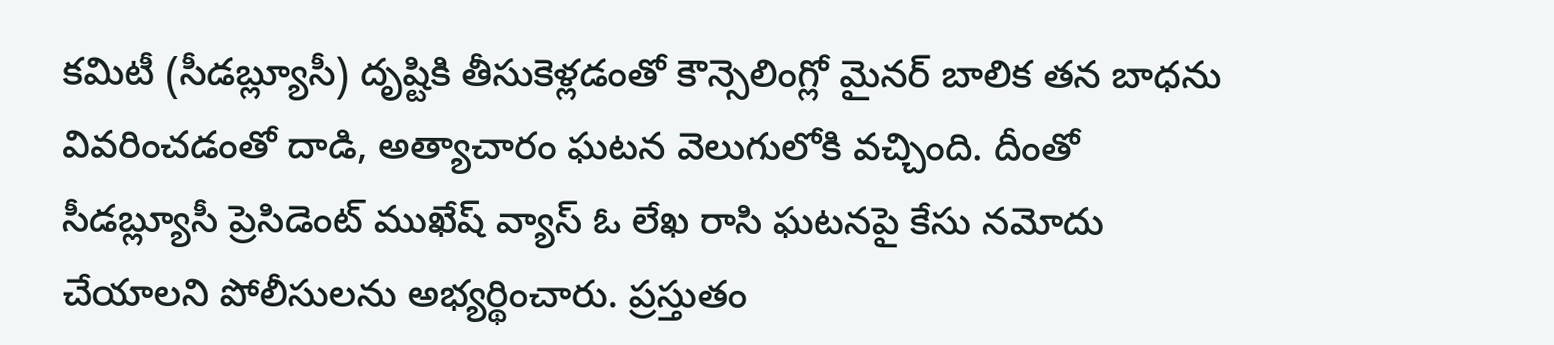కమిటీ (సీడబ్ల్యూసీ) దృష్టికి తీసుకెళ్లడంతో కౌన్సెలింగ్లో మైనర్ బాలిక తన బాధను వివరించడంతో దాడి, అత్యాచారం ఘటన వెలుగులోకి వచ్చింది. దీంతో సీడబ్ల్యూసీ ప్రెసిడెంట్ ముఖేష్ వ్యాస్ ఓ లేఖ రాసి ఘటనపై కేసు నమోదు చేయాలని పోలీసులను అభ్యర్థించారు. ప్రస్తుతం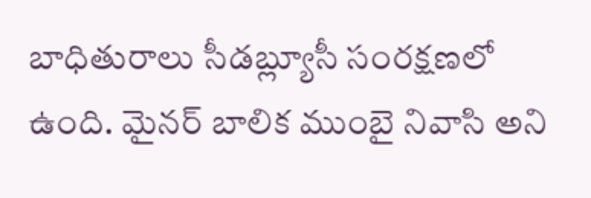బాధితురాలు సీడబ్ల్యూసీ సంరక్షణలో ఉంది. మైనర్ బాలిక ముంబై నివాసి అని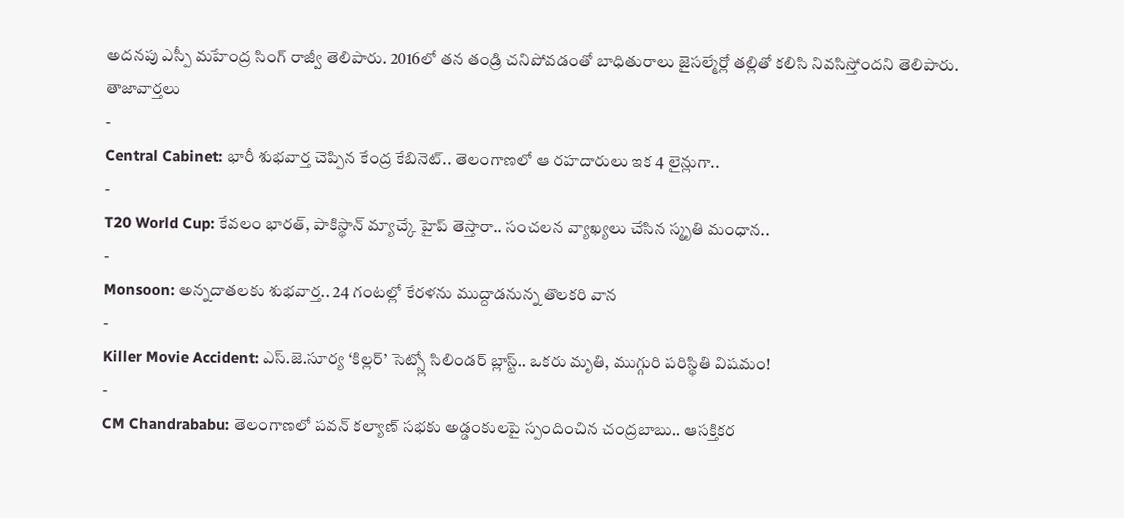అదనపు ఎస్పీ మహేంద్ర సింగ్ రాజ్వీ తెలిపారు. 2016లో తన తండ్రి చనిపోవడంతో బాధితురాలు జైసల్మేర్లో తల్లితో కలిసి నివసిస్తోందని తెలిపారు.
తాజావార్తలు
-
Central Cabinet: భారీ శుభవార్త చెప్పిన కేంద్ర కేబినెట్.. తెలంగాణలో ఆ రహదారులు ఇక 4 లైన్లుగా..
-
T20 World Cup: కేవలం భారత్, పాకిస్థాన్ మ్యాచ్కే హైప్ తెస్తారా.. సంచలన వ్యాఖ్యలు చేసిన స్మృతి మంధాన..
-
Monsoon: అన్నదాతలకు శుభవార్త.. 24 గంటల్లో కేరళను ముద్దాడనున్న తొలకరి వాన
-
Killer Movie Accident: ఎస్.జె.సూర్య ‘కిల్లర్’ సెట్స్లో సిలిండర్ బ్లాస్ట్.. ఒకరు మృతి, ముగ్గురి పరిస్థితి విషమం!
-
CM Chandrababu: తెలంగాణలో పవన్ కల్యాణ్ సభకు అడ్డంకులపై స్పందించిన చంద్రబాబు.. ఆసక్తికర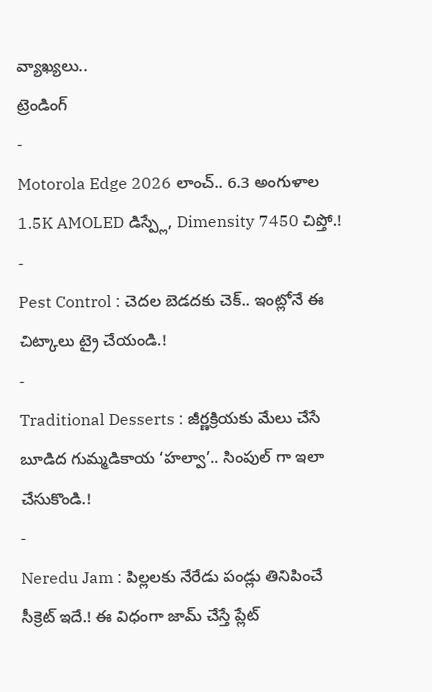వ్యాఖ్యలు..
ట్రెండింగ్
-
Motorola Edge 2026 లాంచ్.. 6.3 అంగుళాల 1.5K AMOLED డిస్ప్లే, Dimensity 7450 చిప్తో.!
-
Pest Control : చెదల బెడదకు చెక్.. ఇంట్లోనే ఈ చిట్కాలు ట్రై చేయండి.!
-
Traditional Desserts : జీర్ణక్రియకు మేలు చేసే బూడిద గుమ్మడికాయ ‘హల్వా’.. సింపుల్ గా ఇలా చేసుకొండి.!
-
Neredu Jam : పిల్లలకు నేరేడు పండ్లు తినిపించే సీక్రెట్ ఇదే.! ఈ విధంగా జామ్ చేస్తే ప్లేట్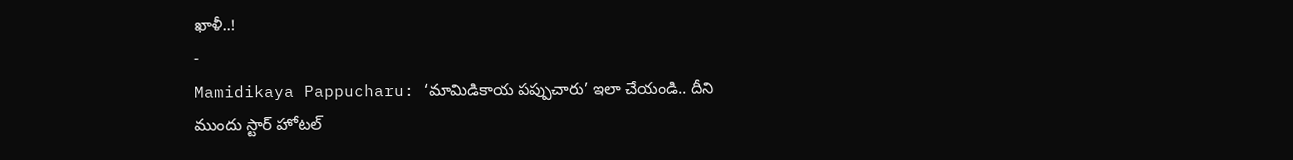ఖాళీ..!
-
Mamidikaya Pappucharu: ‘మామిడికాయ పప్పుచారు’ ఇలా చేయండి.. దీని ముందు స్టార్ హోటల్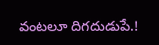వంటలూ దిగదుడుపే.!